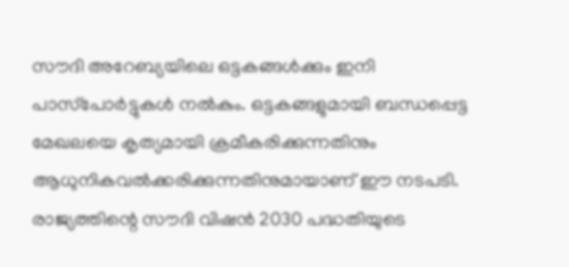സൗദി അറേബ്യയിലെ ഒട്ടകങ്ങൾക്കും ഇനി പാസ്‌പോർട്ടുകൾ നൽകും. ഒട്ടകങ്ങളുമായി ബന്ധപ്പെട്ട മേഖലയെ കൃത്യമായി ക്രമീകരിക്കുന്നതിനും ആധുനികവൽക്കരിക്കുന്നതിനുമായാണ് ഈ നടപടി. രാജ്യത്തിന്റെ സൗദി വിഷൻ 2030 പദ്ധതിയുടെ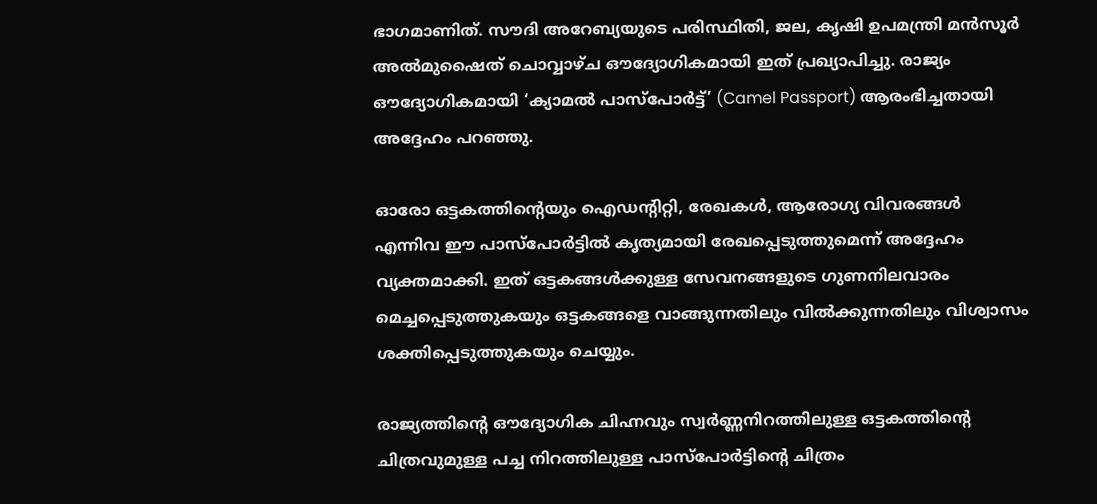ഭാഗമാണിത്. സൗദി അറേബ്യയുടെ പരിസ്ഥിതി, ജല, കൃഷി ഉപമന്ത്രി മൻസൂർ അൽമുഷൈത് ചൊവ്വാഴ്ച ഔദ്യോഗികമായി ഇത് പ്രഖ്യാപിച്ചു. രാജ്യം ഔദ്യോഗികമായി ‘ക്യാമൽ പാസ്‌പോർട്ട്’ (Camel Passport) ആരംഭിച്ചതായി അദ്ദേഹം പറഞ്ഞു.

ഓരോ ഒട്ടകത്തിന്റെയും ഐഡന്റിറ്റി, രേഖകൾ, ആരോഗ്യ വിവരങ്ങൾ എന്നിവ ഈ പാസ്‌പോർട്ടിൽ കൃത്യമായി രേഖപ്പെടുത്തുമെന്ന് അദ്ദേഹം വ്യക്തമാക്കി. ഇത് ഒട്ടകങ്ങൾക്കുള്ള സേവനങ്ങളുടെ ഗുണനിലവാരം മെച്ചപ്പെടുത്തുകയും ഒട്ടകങ്ങളെ വാങ്ങുന്നതിലും വിൽക്കുന്നതിലും വിശ്വാസം ശക്തിപ്പെടുത്തുകയും ചെയ്യും.

രാജ്യത്തിന്റെ ഔദ്യോഗിക ചിഹ്നവും സ്വർണ്ണനിറത്തിലുള്ള ഒട്ടകത്തിന്റെ ചിത്രവുമുള്ള പച്ച നിറത്തിലുള്ള പാസ്‌പോർട്ടിന്റെ ചിത്രം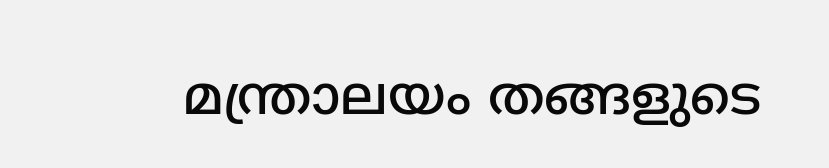മന്ത്രാലയം തങ്ങളുടെ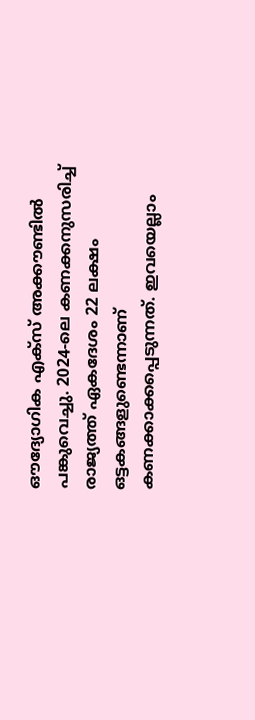ഔദ്യോഗിക എക്സ് അക്കൗണ്ടിൽ പങ്കുവെച്ചു. 2024-ലെ കണക്കനുസരിച്ച് രാജ്യത്ത് ഏകദേശം 22 ലക്ഷം ഒട്ടകങ്ങളുണ്ടെന്നാണ് കണക്കാക്കപ്പെടുന്നത്. ഇവയെല്ലാം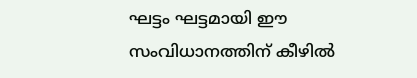ഘട്ടം ഘട്ടമായി ഈ സംവിധാനത്തിന് കീഴിൽ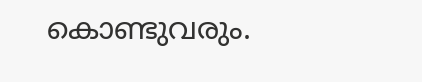കൊണ്ടുവരും.